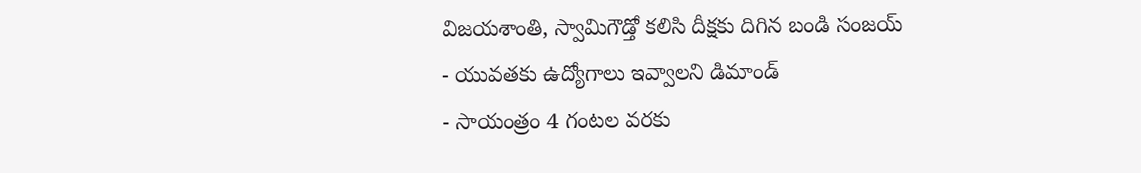విజయశాంతి, స్వామిగౌడ్తో కలిసి దీక్షకు దిగిన బండి సంజయ్
- యువతకు ఉద్యోగాలు ఇవ్వాలని డిమాండ్
- సాయంత్రం 4 గంటల వరకు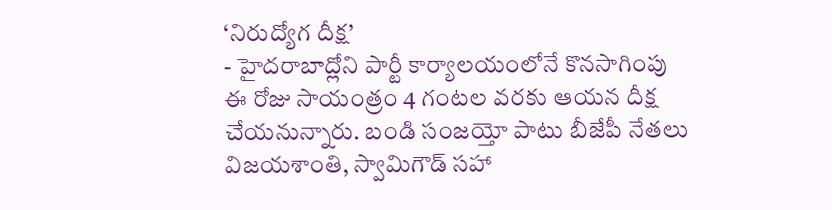‘నిరుద్యోగ దీక్ష’
- హైదరాబాద్లోని పార్టీ కార్యాలయంలోనే కొనసాగింపు
ఈ రోజు సాయంత్రం 4 గంటల వరకు ఆయన దీక్ష చేయనున్నారు. బండి సంజయ్తో పాటు బీజేపీ నేతలు విజయశాంతి, స్వామిగౌడ్ సహా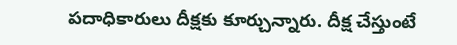పదాధికారులు దీక్షకు కూర్చున్నారు. దీక్ష చేస్తుంటే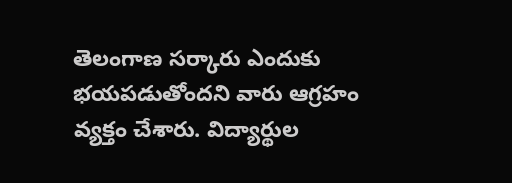తెలంగాణ సర్కారు ఎందుకు భయపడుతోందని వారు ఆగ్రహం వ్యక్తం చేశారు. విద్యార్థుల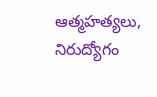ఆత్మహత్యలు, నిరుద్యోగం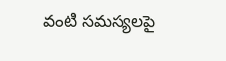వంటి సమస్యలపై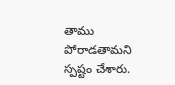తాము పోరాడతామని స్పష్టం చేశారు.